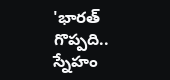'భారత్‌ గొప్పది.. స్నేహం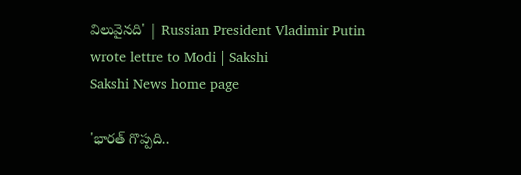విలువైనది' | Russian President Vladimir Putin wrote lettre to Modi | Sakshi
Sakshi News home page

'భారత్‌ గొప్పది..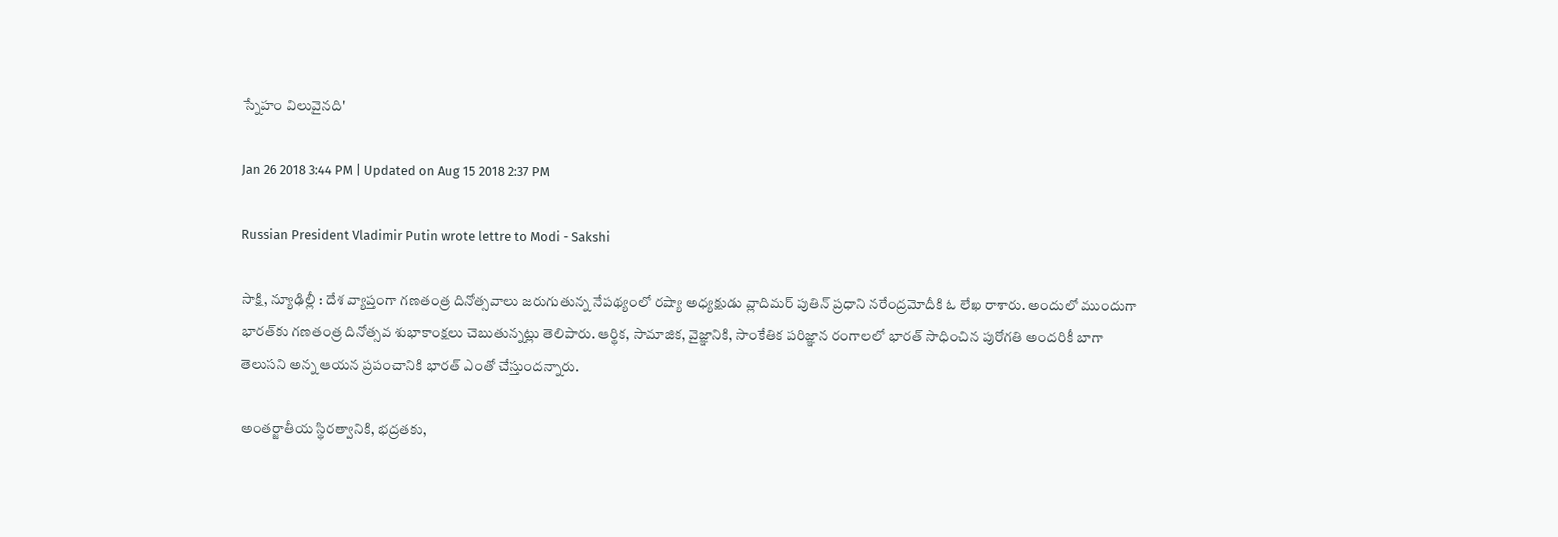స్నేహం విలువైనది'

Jan 26 2018 3:44 PM | Updated on Aug 15 2018 2:37 PM

Russian President Vladimir Putin wrote lettre to Modi - Sakshi

సాక్షి, న్యూఢిల్లీ : దేశ వ్యాప్తంగా గణతంత్ర దినోత్సవాలు జరుగుతున్న నేపథ్యంలో రష్యా అధ్యక్షుడు వ్లాదిమర్‌ పుతిన్‌ ప్రధాని నరేంద్రమోదీకి ఓ లేఖ రాశారు. అందులో ముందుగా భారత్‌కు గణతంత్ర దినోత్సవ శుభాకాంక్షలు చెబుతున్నట్లు తెలిపారు. ఆర్థిక, సామాజిక, వైజ్ఞానికి, సాంకేతిక పరిజ్ఞాన రంగాలలో భారత్‌ సాధించిన పురోగతి అందరికీ బాగా తెలుసని అన్న ఆయన ప్రపంచానికి భారత్‌ ఎంతో చేస్తుందన్నారు.

అంతర్జాతీయ స్థిరత్వానికి, భద్రతకు,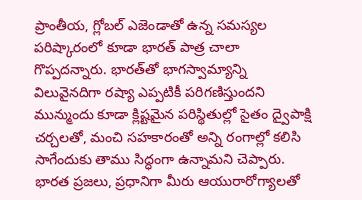ప్రాంతీయ, గ్లోబల్‌ ఎజెండాతో ఉన్న సమస్యల పరిష్కారంలో కూడా భారత్‌ పాత్ర చాలా గొప్పదన్నారు. భారత్‌తో భాగస్వామ్యాన్ని విలువైనదిగా రష్యా ఎప్పటికీ పరిగణిస్తుందని మున్ముందు కూడా క్లిష్టమైన పరిస్థితుల్లో సైతం ద్వైపాక్షి చర్చలతో, మంచి సహకారంతో అన్ని రంగాల్లో కలిసి సాగేందుకు తాము సిద్ధంగా ఉన్నామని చెప్పారు. భారత ప్రజలు, ప్రధానిగా మీరు ఆయురారోగ్యాలతో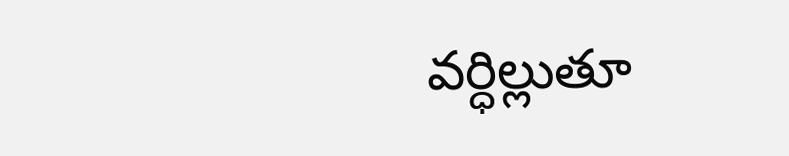వర్ధిల్లుతూ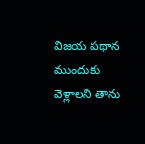విజయ పథాన ముందుకు వెళ్లాలని తాను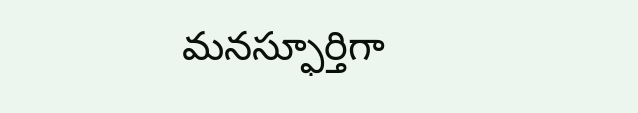మనస్ఫూర్తిగా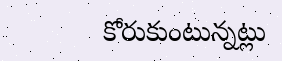కోరుకుంటున్నట్లు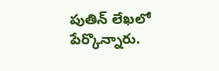పుతిన్‌ లేఖలో పేర్కొన్నారు.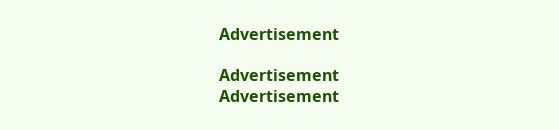Advertisement

Advertisement
Advertisement